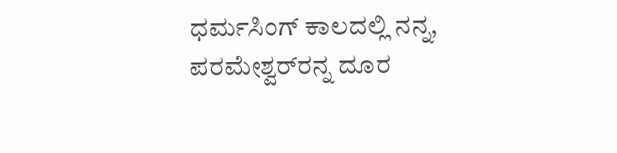ಧರ್ಮಸಿಂಗ್ ಕಾಲದಲ್ಲಿ ನನ್ನ, ಪರಮೇಶ್ವರ್‌ರನ್ನ ದೂರ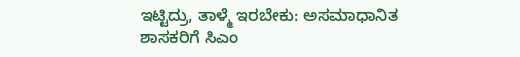ಇಟ್ಟಿದ್ರು, ತಾಳ್ಮೆ ಇರಬೇಕು: ಅಸಮಾಧಾನಿತ ಶಾಸಕರಿಗೆ ಸಿಎಂ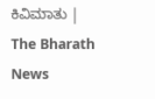ಕಿವಿಮಾತು | The Bharath News